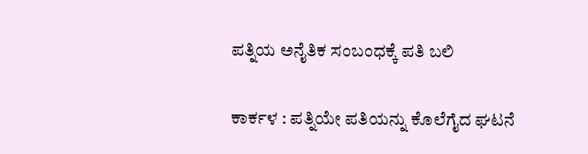ಪತ್ನಿಯ ಅನೈತಿಕ ಸಂಬಂಧಕ್ಕೆ ಪತಿ ಬಲಿ

ಕಾರ್ಕಳ : ಪತ್ನಿಯೇ ಪತಿಯನ್ನು ಕೊಲೆಗೈದ ಘಟನೆ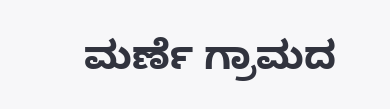ಮರ್ಣೆ ಗ್ರಾಮದ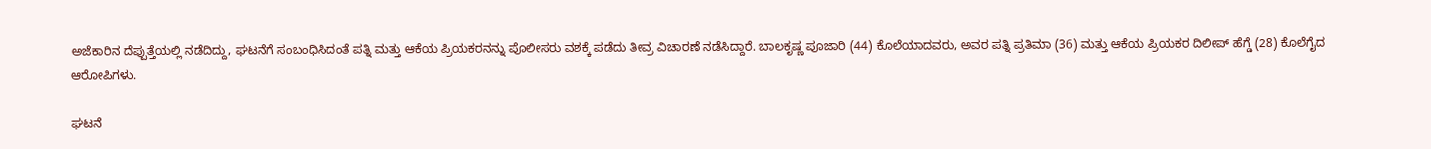ಅಜೆಕಾರಿನ ದೆಪ್ಪುತ್ತೆಯಲ್ಲಿ ನಡೆದಿದ್ದು, ಘಟನೆಗೆ ಸಂಬಂಧಿಸಿದಂತೆ ಪತ್ನಿ ಮತ್ತು ಆಕೆಯ ಪ್ರಿಯಕರನನ್ನು ಪೊಲೀಸರು ವಶಕ್ಕೆ ಪಡೆದು ತೀವ್ರ ವಿಚಾರಣೆ ನಡೆಸಿದ್ದಾರೆ. ಬಾಲಕೃಷ್ಣ ಪೂಜಾರಿ (44) ಕೊಲೆಯಾದವರು, ಅವರ ಪತ್ನಿ ಪ್ರತಿಮಾ (36) ಮತ್ತು ಆಕೆಯ ಪ್ರಿಯಕರ ದಿಲೀಪ್‌ ಹೆಗ್ಡೆ (28) ಕೊಲೆಗೈದ ಆರೋಪಿಗಳು.

ಘಟನೆ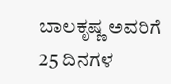ಬಾಲಕೃಷ್ಣ ಅವರಿಗೆ 25 ದಿನಗಳ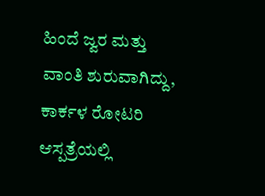ಹಿಂದೆ ಜ್ವರ ಮತ್ತು ವಾಂತಿ ಶುರುವಾಗಿದ್ದು, ಕಾರ್ಕಳ ರೋಟರಿ ಆಸ್ಪತ್ರೆಯಲ್ಲಿ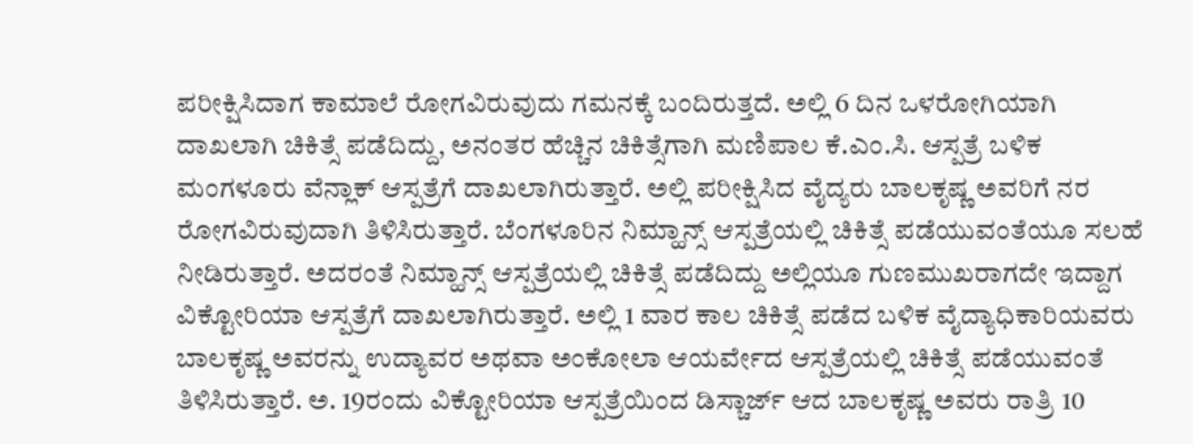ಪರೀಕ್ಷಿಸಿದಾಗ ಕಾಮಾಲೆ ರೋಗವಿರುವುದು ಗಮನಕ್ಕೆ ಬಂದಿರುತ್ತದೆ. ಅಲ್ಲಿ 6 ದಿನ ಒಳರೋಗಿಯಾಗಿ ದಾಖಲಾಗಿ ಚಿಕಿತ್ಸೆ ಪಡೆದಿದ್ದು, ಅನಂತರ ಹೆಚ್ಚಿನ ಚಿಕಿತ್ಸೆಗಾಗಿ ಮಣಿಪಾಲ ಕೆ.ಎಂ.ಸಿ. ಆಸ್ಪತ್ರೆ ಬಳಿಕ ಮಂಗಳೂರು ವೆನ್ಲಾಕ್‌ ಆಸ್ಪತ್ರೆಗೆ ದಾಖಲಾಗಿರುತ್ತಾರೆ. ಅಲ್ಲಿ ಪರೀಕ್ಷಿಸಿದ ವೈದ್ಯರು ಬಾಲಕೃಷ್ಣ ಅವರಿಗೆ ನರ ರೋಗವಿರುವುದಾಗಿ ತಿಳಿಸಿರುತ್ತಾರೆ. ಬೆಂಗಳೂರಿನ ನಿಮ್ಹಾನ್ಸ್‌ ಆಸ್ಪತ್ರೆಯಲ್ಲಿ ಚಿಕಿತ್ಸೆ ಪಡೆಯುವಂತೆಯೂ ಸಲಹೆ ನೀಡಿರುತ್ತಾರೆ. ಅದರಂತೆ ನಿಮ್ಹಾನ್ಸ್‌ ಆಸ್ಪತ್ರೆಯಲ್ಲಿ ಚಿಕಿತ್ಸೆ ಪಡೆದಿದ್ದು ಅಲ್ಲಿಯೂ ಗುಣಮುಖರಾಗದೇ ಇದ್ದಾಗ ವಿಕ್ಟೋರಿಯಾ ಆಸ್ಪತ್ರೆಗೆ ದಾಖಲಾಗಿರುತ್ತಾರೆ. ಅಲ್ಲಿ 1 ವಾರ ಕಾಲ ಚಿಕಿತ್ಸೆ ಪಡೆದ ಬಳಿಕ ವೈದ್ಯಾಧಿಕಾರಿಯವರು ಬಾಲಕೃಷ್ಣ ಅವರನ್ನು ಉದ್ಯಾವರ ಅಥವಾ ಅಂಕೋಲಾ ಆಯರ್ವೇದ ಆಸ್ಪತ್ರೆಯಲ್ಲಿ ಚಿಕಿತ್ಸೆ ಪಡೆಯುವಂತೆ ತಿಳಿಸಿರುತ್ತಾರೆ. ಅ. 19ರಂದು ವಿಕ್ಟೋರಿಯಾ ಆಸ್ಪತ್ರೆಯಿಂದ ಡಿಸ್ಚಾರ್ಜ್‌ ಆದ ಬಾಲಕೃಷ್ಣ ಅವರು ರಾತ್ರಿ 10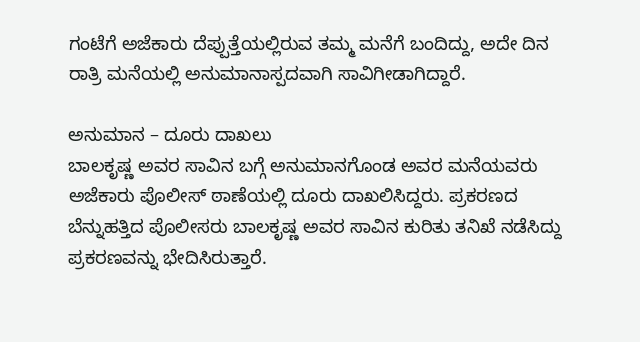ಗಂಟೆಗೆ ಅಜೆಕಾರು ದೆಪ್ಪುತ್ತೆಯಲ್ಲಿರುವ ತಮ್ಮ ಮನೆಗೆ ಬಂದಿದ್ದು, ಅದೇ ದಿನ ರಾತ್ರಿ ಮನೆಯಲ್ಲಿ ಅನುಮಾನಾಸ್ಪದವಾಗಿ ಸಾವಿಗೀಡಾಗಿದ್ದಾರೆ.

ಅನುಮಾನ – ದೂರು ದಾಖಲು
ಬಾಲಕೃಷ್ಣ ಅವರ ಸಾವಿನ ಬಗ್ಗೆ ಅನುಮಾನಗೊಂಡ ಅವರ ಮನೆಯವರು ಅಜೆಕಾರು ಪೊಲೀಸ್‌ ಠಾಣೆಯಲ್ಲಿ ದೂರು ದಾಖಲಿಸಿದ್ದರು. ಪ್ರಕರಣದ ಬೆನ್ನುಹತ್ತಿದ ಪೊಲೀಸರು ಬಾಲಕೃಷ್ಣ ಅವರ ಸಾವಿನ ಕುರಿತು ತನಿಖೆ ನಡೆಸಿದ್ದು ಪ್ರಕರಣವನ್ನು ಭೇದಿಸಿರುತ್ತಾರೆ.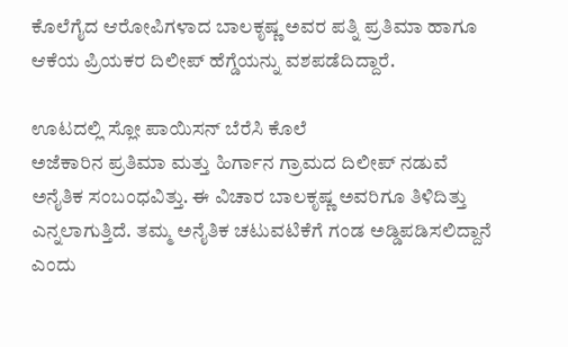ಕೊಲೆಗೈದ ಆರೋಪಿಗಳಾದ ಬಾಲಕೃಷ್ಣ ಅವರ ಪತ್ನಿ ಪ್ರತಿಮಾ ಹಾಗೂ ಆಕೆಯ ಪ್ರಿಯಕರ ದಿಲೀಪ್‌ ಹೆಗ್ಡೆಯನ್ನು ವಶಪಡೆದಿದ್ದಾರೆ.

ಊಟದಲ್ಲಿ ಸ್ಲೋ ಪಾಯಿಸನ್ ಬೆರೆಸಿ ಕೊಲೆ
ಅಜೆಕಾರಿನ ಪ್ರತಿಮಾ ಮತ್ತು ಹಿರ್ಗಾನ ಗ್ರಾಮದ ದಿಲೀಪ್‌ ನಡುವೆ ಅನೈತಿಕ ಸಂಬಂಧವಿತ್ತು. ಈ ವಿಚಾರ ಬಾಲಕೃಷ್ಣ ಅವರಿಗೂ ತಿಳಿದಿತ್ತು ಎನ್ನಲಾಗುತ್ತಿದೆ. ತಮ್ಮ ಅನೈತಿಕ ಚಟುವಟಿಕೆಗೆ ಗಂಡ ಅಡ್ಡಿಪಡಿಸಲಿದ್ದಾನೆ ಎಂದು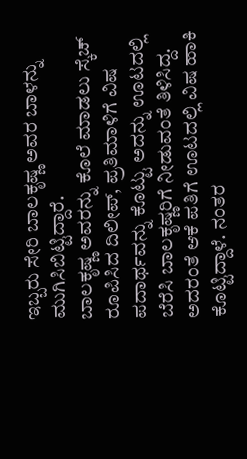ಇಬ್ಬರು ಸೇರಿ ಬಾಲಕೃಷ್ಣ ಅವರ ಬಾಳನ್ನು ಮುಗಿಸಿಬಿಟ್ಟಿದ್ದಾರೆ.
ಬಾಲಕೃಷ್ಣ ಅವರನ್ನು ಕೊಲೆ ಮಾಡಲು ಸ್ಕೆಚ್‌ ರೂಪಿಸಿದ ದಿಲೀಪ್‌, ಪ್ರತಿಮಾಳಿಗೆ ವಿಷ ಪದಾರ್ಥವನ್ನು ಕೊಟ್ಟು ಅದನ್ನು ಊಟದಲ್ಲಿ ಬೆರೆಸಿ ಬಾಲಕೃಷ್ಣರಿಗೆ ನೀಡುವಂತೆ ತಿಳಿಸಿದ್ದ. ಅದರಂತೆ ಆಕೆ ಪತಿಗೆ ಊಟದಲ್ಲಿ ವಿಷ ಹಾಕಿ ಕೊಟ್ಟಿದ್ದಾಳೆ. ನಂತರ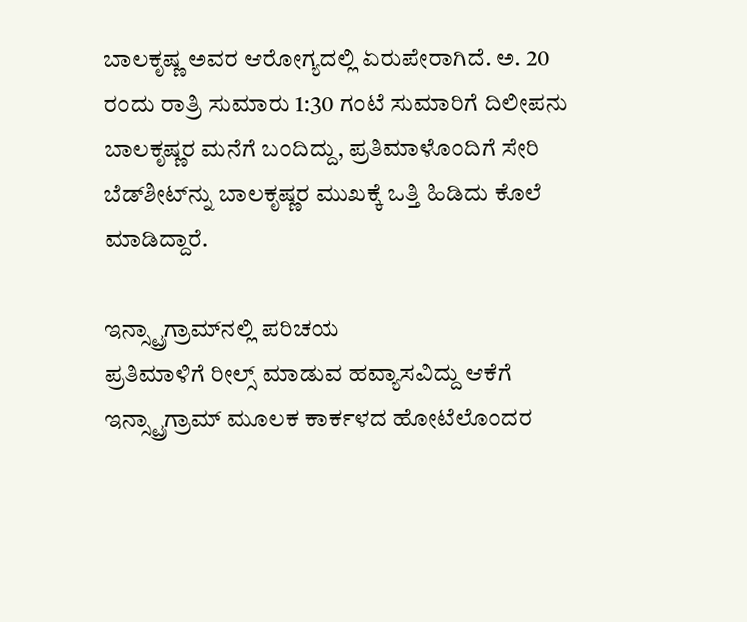ಬಾಲಕೃಷ್ಣ ಅವರ ಆರೋಗ್ಯದಲ್ಲಿ ಏರುಪೇರಾಗಿದೆ. ಅ. 20 ರಂದು ರಾತ್ರಿ ಸುಮಾರು 1:30 ಗಂಟೆ ಸುಮಾರಿಗೆ ದಿಲೀಪನು ಬಾಲಕೃಷ್ಣರ ಮನೆಗೆ ಬಂದಿದ್ದು, ಪ್ರತಿಮಾಳೊಂದಿಗೆ ಸೇರಿ ಬೆಡ್‌ಶೀಟ್‌ನ್ನು ಬಾಲಕೃಷ್ಣರ ಮುಖಕ್ಕೆ ಒತ್ತಿ ಹಿಡಿದು ಕೊಲೆ ಮಾಡಿದ್ದಾರೆ.

ಇನ್ಸ್ಟ್ರಾಗ್ರಾಮ್‌‌ನಲ್ಲಿ ಪರಿಚಯ
ಪ್ರತಿಮಾಳಿಗೆ ರೀಲ್ಸ್‌ ಮಾಡುವ ಹವ್ಯಾಸವಿದ್ದು ಆಕೆಗೆ ಇನ್ಸ್ಟ್ರಾಗ್ರಾಮ್‌ ಮೂಲಕ ಕಾರ್ಕಳದ ಹೋಟೆಲೊಂದರ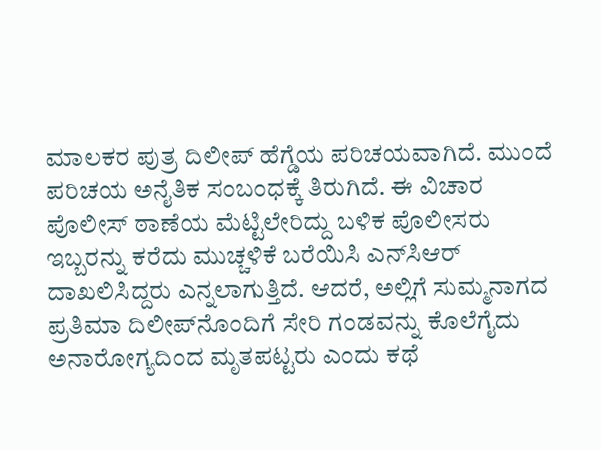ಮಾಲಕರ ಪುತ್ರ ದಿಲೀಪ್ ಹೆಗ್ಡೆಯ ಪರಿಚಯವಾಗಿದೆ. ಮುಂದೆ ಪರಿಚಯ ಅನೈತಿಕ ಸಂಬಂಧಕ್ಕೆ ತಿರುಗಿದೆ. ಈ ವಿಚಾರ ಪೊಲೀಸ್ ಠಾಣೆಯ ಮೆಟ್ಟಿಲೇರಿದ್ದು ಬಳಿಕ ಪೊಲೀಸರು ಇಬ್ಬರನ್ನು ಕರೆದು ಮುಚ್ಚಳಿಕೆ ಬರೆಯಿಸಿ ಎನ್‌ಸಿಆರ್ ದಾಖಲಿಸಿದ್ದರು ಎನ್ನಲಾಗುತ್ತಿದೆ. ಆದರೆ, ಅಲ್ಲಿಗೆ ಸುಮ್ಮನಾಗದ ಪ್ರತಿಮಾ ದಿಲೀಪ್‌ನೊಂದಿಗೆ ಸೇರಿ ಗಂಡವನ್ನು ಕೊಲೆಗೈದು ಅನಾರೋಗ್ಯದಿಂದ ಮೃತಪಟ್ಟರು ಎಂದು ಕಥೆ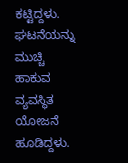ಕಟ್ಟಿದ್ದಳು. ಘಟನೆಯನ್ನು ಮುಚ್ಚಿ ಹಾಕುವ ವ್ಯವಸ್ಥಿತ ಯೋಜನೆ ಹೂಡಿದ್ದಳು.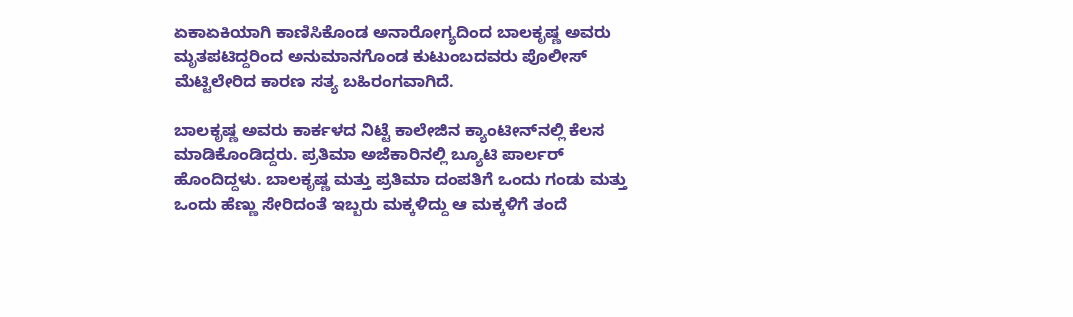ಏಕಾಏಕಿಯಾಗಿ ಕಾಣಿಸಿಕೊಂಡ ಅನಾರೋಗ್ಯದಿಂದ ಬಾಲಕೃಷ್ಣ ಅವರು ಮೃತಪಟಿದ್ದರಿಂದ ಅನುಮಾನಗೊಂಡ ಕುಟುಂಬದವರು ಪೊಲೀಸ್‌ ಮೆಟ್ಟಿಲೇರಿದ ಕಾರಣ ಸತ್ಯ ಬಹಿರಂಗವಾಗಿದೆ.

ಬಾಲಕೃಷ್ಣ ಅವರು ಕಾರ್ಕಳದ ನಿಟ್ಟೆ ಕಾಲೇಜಿನ ಕ್ಯಾಂಟೀನ್‌ನಲ್ಲಿ ಕೆಲಸ ಮಾಡಿಕೊಂಡಿದ್ದರು. ಪ್ರತಿಮಾ ಅಜೆಕಾರಿನಲ್ಲಿ ಬ್ಯೂಟಿ ಪಾರ್ಲರ್‌ ಹೊಂದಿದ್ದಳು. ಬಾಲಕೃಷ್ಣ ಮತ್ತು ಪ್ರತಿಮಾ ದಂಪತಿಗೆ ಒಂದು ಗಂಡು ಮತ್ತು ಒಂದು ಹೆಣ್ಣು ಸೇರಿದಂತೆ ಇಬ್ಬರು ಮಕ್ಕಳಿದ್ದು ಆ ಮಕ್ಕಳಿಗೆ ತಂದೆ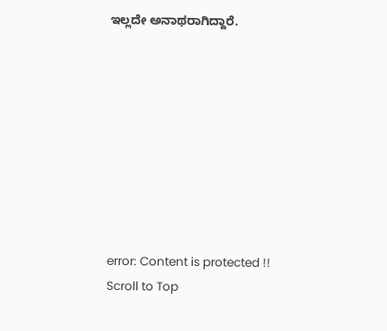ಇಲ್ಲದೇ ಅನಾಥರಾಗಿದ್ದಾರೆ.









error: Content is protected !!
Scroll to Top